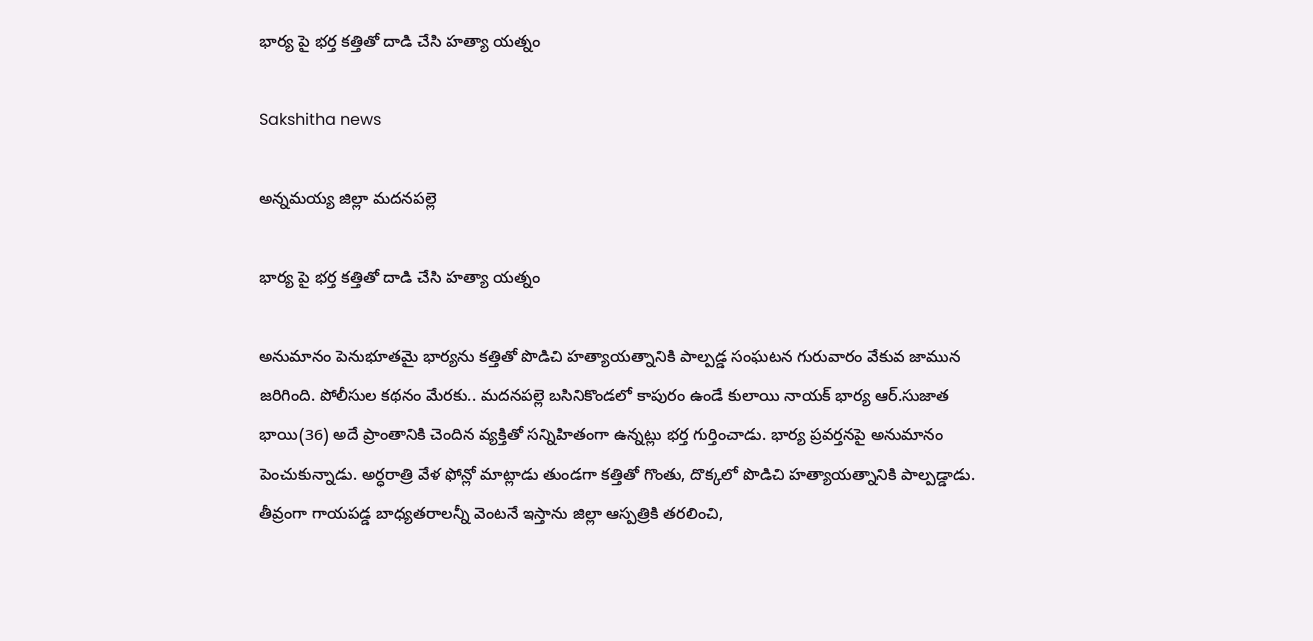భార్య పై భర్త కత్తితో దాడి చేసి హత్యా యత్నం

Sakshitha news

అన్నమయ్య జిల్లా మదనపల్లె

భార్య పై భర్త కత్తితో దాడి చేసి హత్యా యత్నం

అనుమానం పెనుభూతమై భార్యను కత్తితో పొడిచి హత్యాయత్నానికి పాల్పడ్డ సంఘటన గురువారం వేకువ జామున జరిగింది. పోలీసుల కథనం మేరకు.. మదనపల్లె బసినికొండలో కాపురం ఉండే కులాయి నాయక్ భార్య ఆర్.సుజాత భాయి(36) అదే ప్రాంతానికి చెందిన వ్యక్తితో సన్నిహితంగా ఉన్నట్లు భర్త గుర్తించాడు. భార్య ప్రవర్తనపై అనుమానం పెంచుకున్నాడు. అర్ధరాత్రి వేళ ఫోన్లో మాట్లాడు తుండగా కత్తితో గొంతు, దొక్కలో పొడిచి హత్యాయత్నానికి పాల్పడ్డాడు. తీవ్రంగా గాయపడ్డ బాధ్యతరాలన్నీ వెంటనే ఇస్తాను జిల్లా ఆస్పత్రికి తరలించి,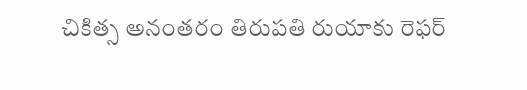చికిత్స అనంతరం తిరుపతి రుయాకు రెఫర్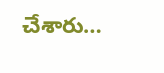చేశారు…